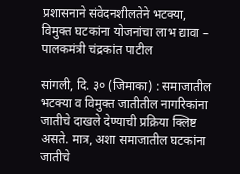प्रशासनाने संवेदनशीलतेने भटक्या, विमुक्त घटकांना योजनांचा लाभ द्यावा – पालकमंत्री चंद्रकांत पाटील

सांगली, दि. ३० (जिमाका) : समाजातील भटक्या व विमुक्त जातीतील नागरिकांना जातीचे दाखले देण्याची प्रक्रिया क्लिष्ट असते. मात्र, अशा समाजातील घटकांना जातीचे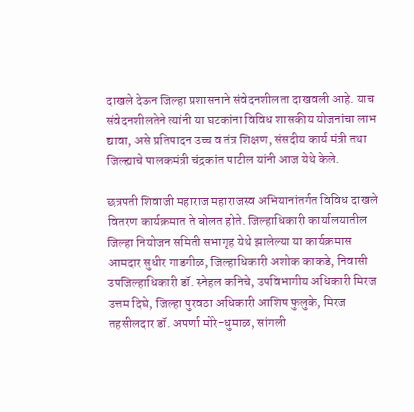दाखले देऊन जिल्हा प्रशासनाने संवेदनशीलता दाखवली आहे. याच संवेदनशीलतेने त्यांनी या घटकांना विविध शासकीय योजनांचा लाभ द्यावा, असे प्रतिपादन उच्च व तंत्र शिक्षण, संसदीय कार्य मंत्री तथा जिल्ह्याचे पालकमंत्री चंद्रकांत पाटील यांनी आज येथे केले.

छत्रपती शिवाजी महाराज महाराजस्व अभियानांतर्गत विविध दाखले वितरण कार्यक्रमात ते बोलत होते. जिल्हाधिकारी कार्यालयातील जिल्हा नियोजन समिती सभागृह येथे झालेल्या या कार्यक्रमास आमदार सुधीर गाडगीळ, जिल्हाधिकारी अशोक काकडे, निवासी उपजिल्हाधिकारी डॉ. स्नेहल कनिचे, उपविभागीय अधिकारी मिरज उत्तम दिघे, जिल्हा पुरवठा अधिकारी आशिष फुलुके, मिरज तहसीलदार डॉ. अपर्णा मोरे-धुमाळ, सांगली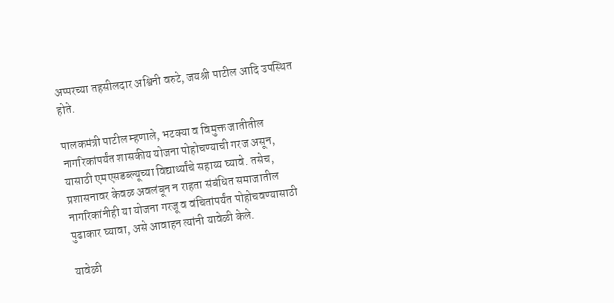अप्परच्या तहसीलदार अश्विनी वरुटे, जयश्री पाटील आदि उपस्थित होते.

पालकमंत्री पाटील म्हणाले, भटक्या व विमुक्त जातीतील नागरिकांपर्यंत शासकीय योजना पोहोचण्याची गरज असून, यासाठी एमएसडब्ल्यूच्या विद्यार्थ्यांचे सहाय्य घ्यावे. तसेच, प्रशासनावर केवळ अवलंबून न राहता संबंधित समाजातील नागरिकांनीही या योजना गरजू व वंचितांपर्यंत पोहोचवण्यासाठी पुढाकार घ्यावा, असे आवाहन त्यांनी यावेळी केले.

यावेळी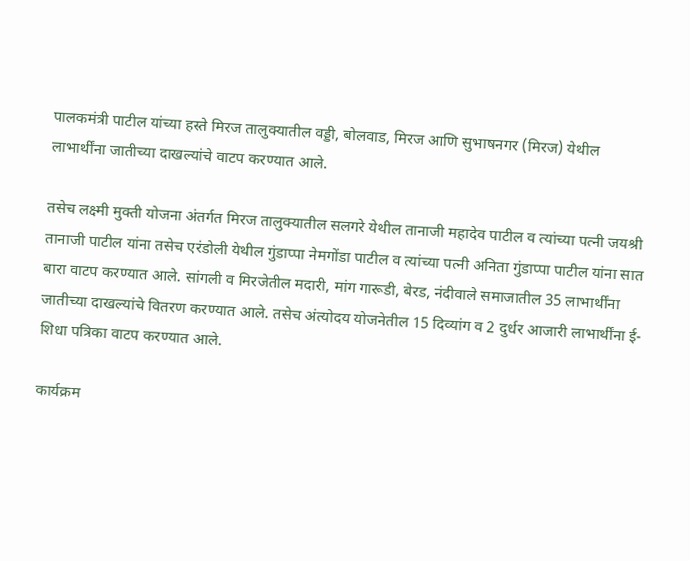पालकमंत्री पाटील यांच्या हस्ते मिरज तालुक्यातील वड्डी, बोलवाड, मिरज आणि सुभाषनगर (मिरज) येथील लाभार्थींना जातीच्या दाखल्यांचे वाटप करण्यात आले.

तसेच लक्ष्मी मुक्ती योजना अंतर्गत मिरज तालुक्यातील सलगरे येथील तानाजी महादेव पाटील व त्यांच्या पत्नी जयश्री तानाजी पाटील यांना तसेच एरंडोली येथील गुंडाप्पा नेमगोंडा पाटील व त्यांच्या पत्नी अनिता गुंडाप्पा पाटील यांना सात बारा वाटप करण्यात आले. सांगली व मिरजेतील मदारी, मांग गारूडी, बेरड, नंदीवाले समाजातील 35 लाभार्थींना जातीच्या दाखल्यांचे वितरण करण्यात आले. तसेच अंत्योदय योजनेतील 15 दिव्यांग व 2 दुर्धर आजारी लाभार्थींना ई- शिधा पत्रिका वाटप करण्यात आले.

कार्यक्रम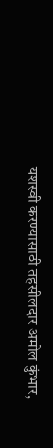यशस्वी करण्यासाठी तहसीलदार अमोल कुंभार,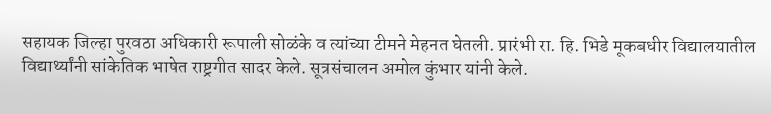सहायक जिल्हा पुरवठा अधिकारी रूपाली सोळंके व त्यांच्या टीमने मेहनत घेतली. प्रारंभी रा. हि. भिडे मूकबधीर विद्यालयातील विद्यार्थ्यांनी सांकेतिक भाषेत राष्ट्रगीत सादर केले. सूत्रसंचालन अमोल कुंभार यांनी केले.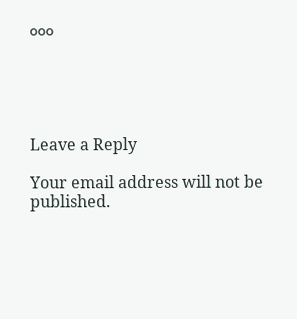०००





Leave a Reply

Your email address will not be published.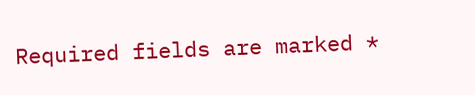Required fields are marked *